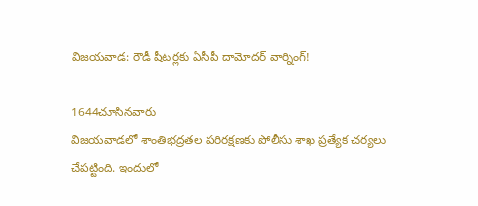విజయవాడ: రౌడీ షీటర్లకు ఏసీపీ దామోదర్ వార్నింగ్!

1644చూసినవారు
విజయవాడలో శాంతిభద్రతల పరిరక్షణకు పోలీసు శాఖ ప్రత్యేక చర్యలు చేపట్టింది. ఇందులో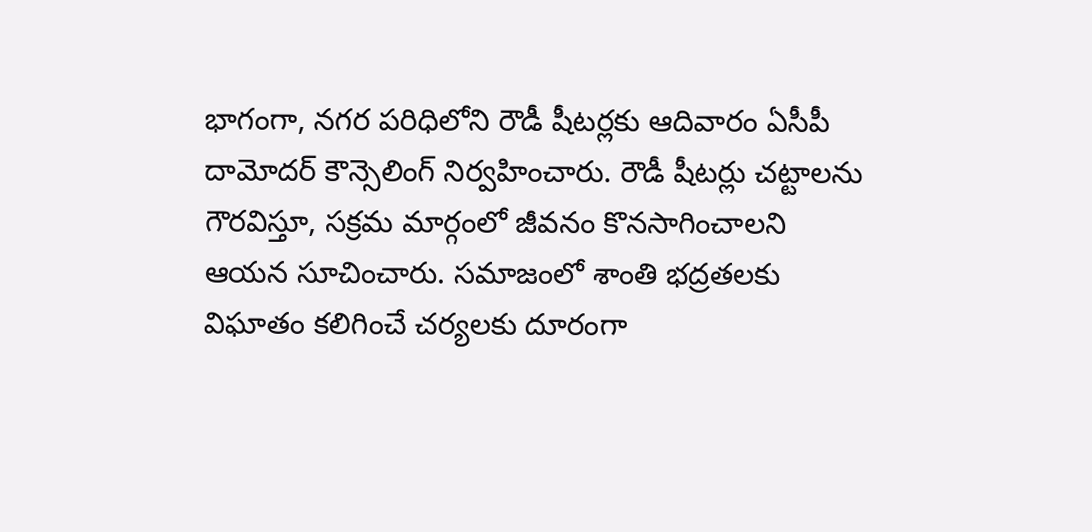భాగంగా, నగర పరిధిలోని రౌడీ షీటర్లకు ఆదివారం ఏసీపీ దామోదర్ కౌన్సెలింగ్ నిర్వహించారు. రౌడీ షీటర్లు చట్టాలను గౌరవిస్తూ, సక్రమ మార్గంలో జీవనం కొనసాగించాలని ఆయన సూచించారు. సమాజంలో శాంతి భద్రతలకు విఘాతం కలిగించే చర్యలకు దూరంగా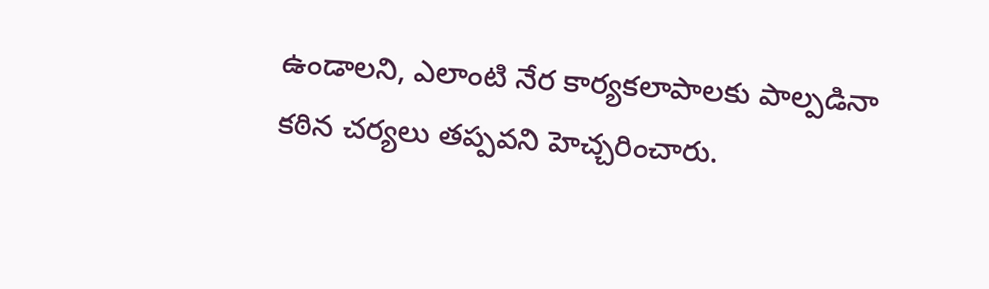ఉండాలని, ఎలాంటి నేర కార్యకలాపాలకు పాల్పడినా కఠిన చర్యలు తప్పవని హెచ్చరించారు.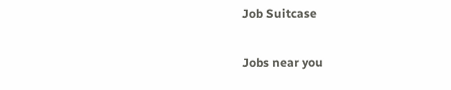Job Suitcase

Jobs near you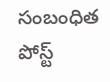సంబంధిత పోస్ట్